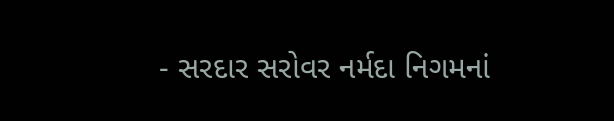- સરદાર સરોવર નર્મદા નિગમનાં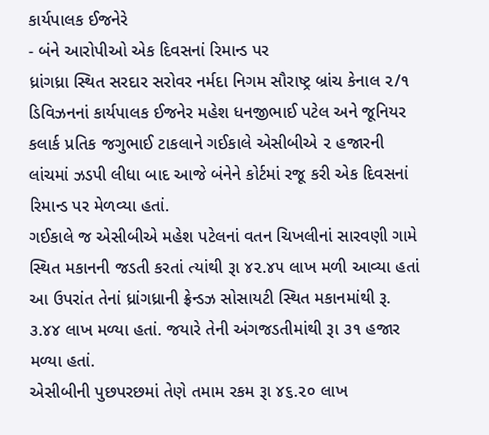કાર્યપાલક ઈજનેરે
- બંને આરોપીઓ એક દિવસનાં રિમાન્ડ પર
ધ્રાંગધ્રા સ્થિત સરદાર સરોવર નર્મદા નિગમ સૌરાષ્ટ્ર બ્રાંચ કેનાલ ૨/૧ ડિવિઝનનાં કાર્યપાલક ઈજનેર મહેશ ધનજીભાઈ પટેલ અને જૂનિયર કલાર્ક પ્રતિક જગુભાઈ ટાકલાને ગઈકાલે એસીબીએ ૨ હજારની લાંચમાં ઝડપી લીધા બાદ આજે બંનેને કોર્ટમાં રજૂ કરી એક દિવસનાં રિમાન્ડ પર મેળવ્યા હતાં.
ગઈકાલે જ એસીબીએ મહેશ પટેલનાં વતન ચિખલીનાં સારવણી ગામે સ્થિત મકાનની જડતી કરતાં ત્યાંથી રૂા ૪૨.૪૫ લાખ મળી આવ્યા હતાં આ ઉપરાંત તેનાં ધ્રાંગધ્રાની ફ્રેન્ડઝ સોસાયટી સ્થિત મકાનમાંથી રૂ. ૩.૪૪ લાખ મળ્યા હતાં. જયારે તેની અંગજડતીમાંથી રૂા ૩૧ હજાર મળ્યા હતાં.
એસીબીની પુછપરછમાં તેણે તમામ રકમ રૂા ૪૬.૨૦ લાખ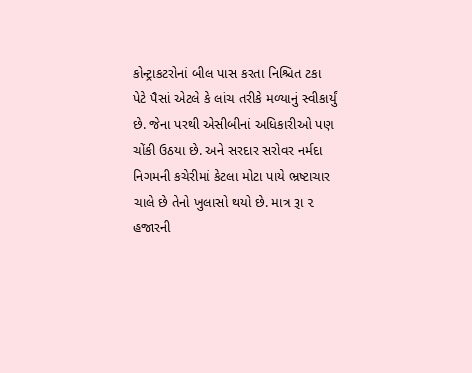કોન્ટ્રાકટરોનાં બીલ પાસ કરતા નિશ્ચિત ટકા પેટે પૈસાં એટલે કે લાંચ તરીકે મળ્યાનું સ્વીકાર્યું છે. જેના પરથી એસીબીનાં અધિકારીઓ પણ ચોંકી ઉઠયા છે. અને સરદાર સરોવર નર્મદા નિગમની કચેરીમાં કેટલા મોટા પાયે ભ્રષ્ટાચાર ચાલે છે તેનો ખુલાસો થયો છે. માત્ર રૂા ૨ હજારની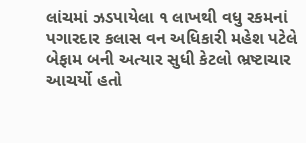લાંચમાં ઝડપાયેલા ૧ લાખથી વધુ રકમનાં પગારદાર કલાસ વન અધિકારી મહેશ પટેલે બેફામ બની અત્યાર સુધી કેટલો ભ્રષ્ટાચાર આચર્યો હતો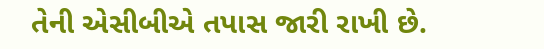તેની એસીબીએ તપાસ જારી રાખી છે.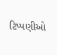ટિપ્પણીઓ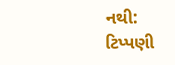નથી:
ટિપ્પણી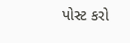પોસ્ટ કરો